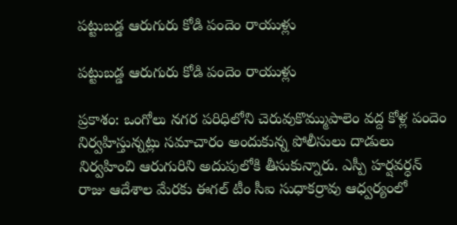పట్టుబడ్డ ఆరుగురు కోడి పందెం రాయుళ్లు

పట్టుబడ్డ ఆరుగురు కోడి పందెం రాయుళ్లు

ప్రకాశం: ఒంగోలు నగర పరిధిలోని చెరువుకొమ్ముపాలెం వద్ద కోళ్ల పందెం నిర్వహిస్తున్నట్లు సమాచారం అందుకున్న పోలీసులు దాడులు నిర్వహించి ఆరుగురిని అదుపులోకి తీసుకున్నారు. ఎస్పీ హర్షవర్ధన్ రాజు ఆదేశాల మేరకు ఈగల్ టీం సీఐ సుధాకర్రావు ఆధ్వర్యంలో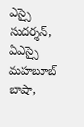ఎస్సై సుదర్శన్, ఏఎస్సై మహబూబ్ బాషా,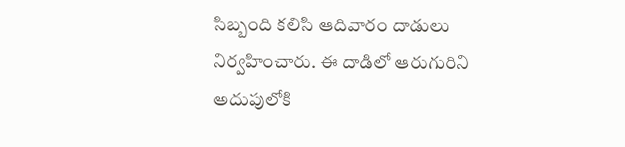సిబ్బంది కలిసి ఆదివారం దాడులు నిర్వహించారు. ఈ దాడిలో ఆరుగురిని అదుపులోకి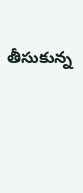తీసుకున్న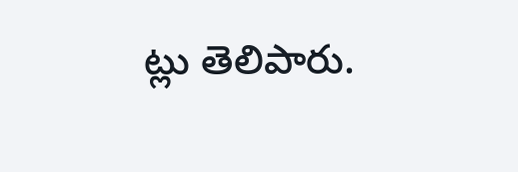ట్లు తెలిపారు.